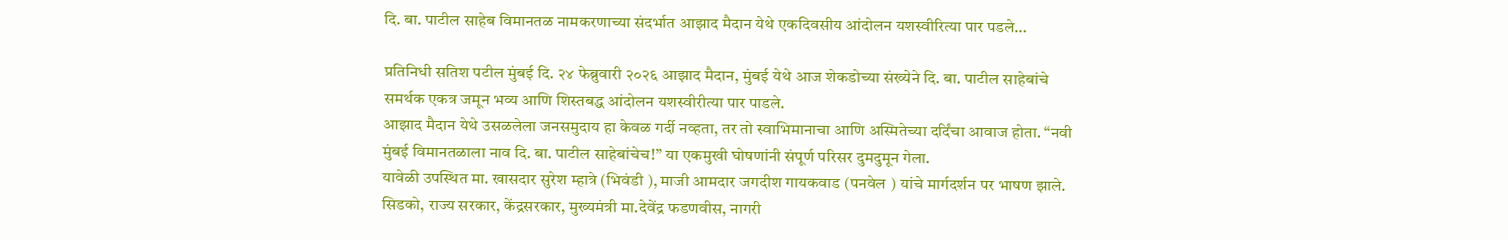दि. बा. पाटील साहेब विमानतळ नामकरणाच्या संदर्भात आझाद मैदान येथे एकदिवसीय आंदोलन यशस्वीरित्या पार पडले…

प्रतिनिधी सतिश पटील मुंबई दि. २४ फेब्रुवारी २०२६ आझाद मैदान, मुंबई येथे आज शेकडोच्या संख्येने दि. बा. पाटील साहेबांचे समर्थक एकत्र जमून भव्य आणि शिस्तबद्ध आंदोलन यशस्वीरीत्या पार पाडले.
आझाद मैदान येथे उसळलेला जनसमुदाय हा केवळ गर्दी नव्हता, तर तो स्वाभिमानाचा आणि अस्मितेच्या दर्दिंचा आवाज होता. “नवी मुंबई विमानतळाला नाव दि. बा. पाटील साहेबांचेच!” या एकमुखी घोषणांनी संपूर्ण परिसर दुमदुमून गेला.
यावेळी उपस्थित मा. खासदार सुरेश म्हात्रे (भिवंडी ), माजी आमदार जगदीश गायकवाड (पनवेल ) यांचे मार्गदर्शन पर भाषण झाले. सिडको, राज्य सरकार, केंद्रसरकार, मुख्यमंत्री मा.देवेंद्र फडणवीस, नागरी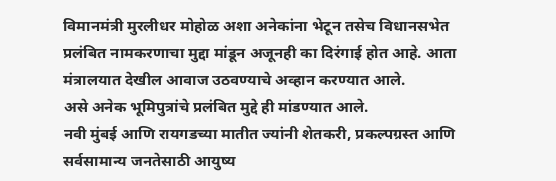विमानमंत्री मुरलीधर मोहोळ अशा अनेकांना भेटून तसेच विधानसभेत प्रलंबित नामकरणाचा मुद्दा मांडून अजूनही का दिरंगाई होत आहे. आता मंत्रालयात देखील आवाज उठवण्याचे अव्हान करण्यात आले.
असे अनेक भूमिपुत्रांचे प्रलंबित मुद्दे ही मांडण्यात आले.
नवी मुंबई आणि रायगडच्या मातीत ज्यांनी शेतकरी, प्रकल्पग्रस्त आणि सर्वसामान्य जनतेसाठी आयुष्य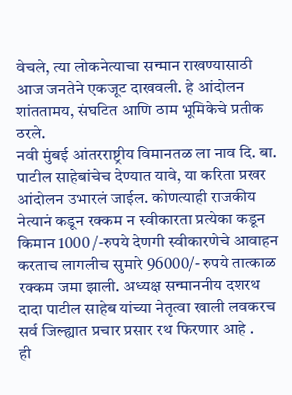वेचले, त्या लोकनेत्याचा सन्मान राखण्यासाठी आज जनतेने एकजूट दाखवली. हे आंदोलन शांततामय, संघटित आणि ठाम भूमिकेचे प्रतीक ठरले.
नवी मुंबई आंतरराष्ट्रीय विमानतळ ला नाव दि. बा. पाटील साहेबांचेच देण्यात यावे, या करिता प्रखर आंदोलन उभारलं जाईल. कोणत्याही राजकीय नेत्यानं कडून रक्कम न स्वीकारता प्रत्येका कडून किमान 1000 /-रुपये देणगी स्वीकारणेचे आवाहन करताच लागलीच सुमारे 96000/- रुपये तात्काळ रक्कम जमा झाली. अध्यक्ष सन्माननीय दशरथ दादा पाटील साहेब यांच्या नेतृत्वा खाली लवकरच सर्व जिल्ह्यात प्रचार प्रसार रथ फिरणार आहे .
ही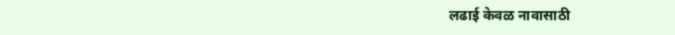लढाई केवळ नावासाठी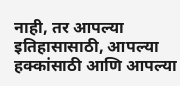नाही, तर आपल्या इतिहासासाठी, आपल्या हक्कांसाठी आणि आपल्या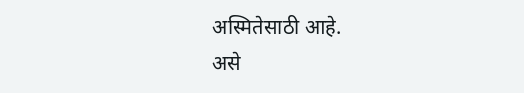अस्मितेसाठी आहे.
असे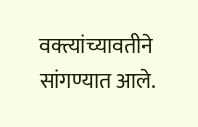वक्त्यांच्यावतीने सांगण्यात आले.